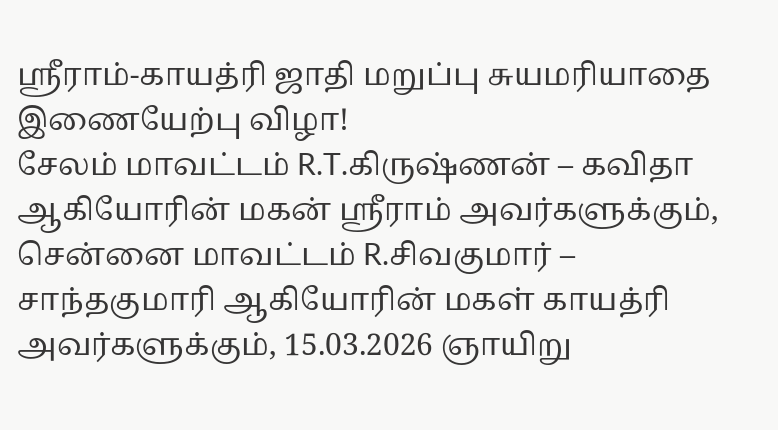ஸ்ரீராம்-காயத்ரி ஜாதி மறுப்பு சுயமரியாதை இணையேற்பு விழா!
சேலம் மாவட்டம் R.T.கிருஷ்ணன் – கவிதா ஆகியோரின் மகன் ஸ்ரீராம் அவர்களுக்கும், சென்னை மாவட்டம் R.சிவகுமார் – சாந்தகுமாரி ஆகியோரின் மகள் காயத்ரி அவர்களுக்கும், 15.03.2026 ஞாயிறு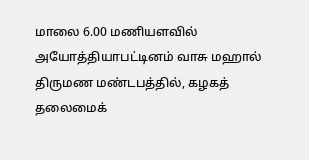மாலை 6.00 மணியளவில் அயோத்தியாபட்டினம் வாசு மஹால் திருமண மண்டபத்தில், கழகத் தலைமைக்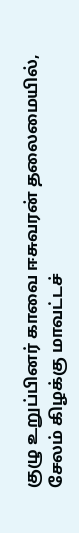குழு உறுப்பினர் காவை ஈசுவரன் தலைமையில், சேலம் கிழக்கு மாவட்டச்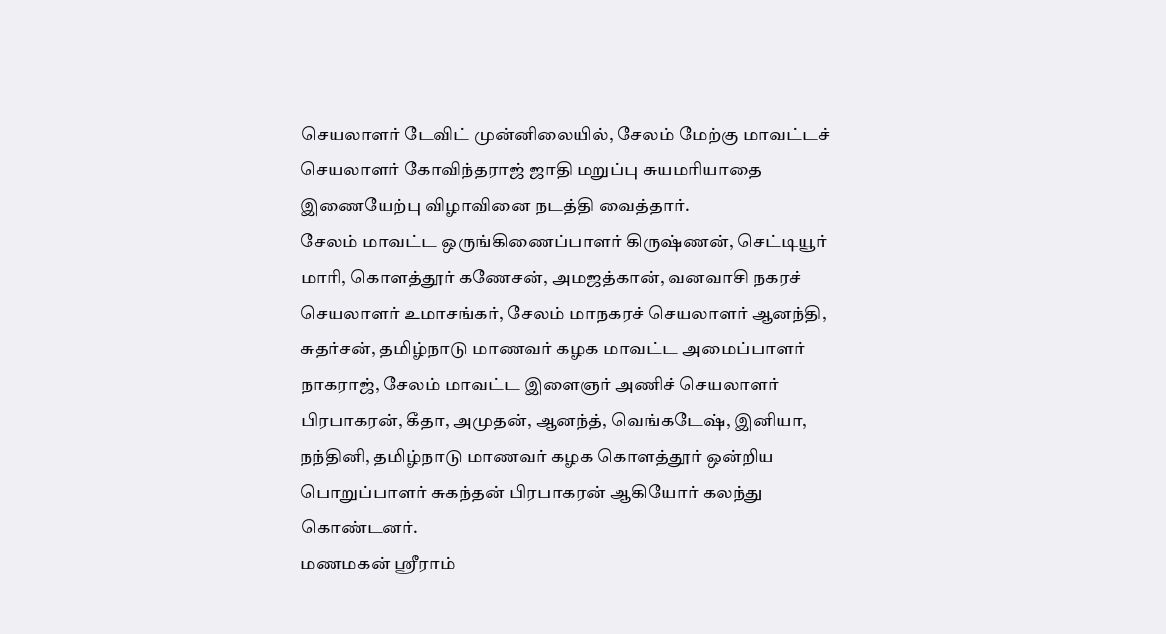செயலாளர் டேவிட் முன்னிலையில், சேலம் மேற்கு மாவட்டச் செயலாளர் கோவிந்தராஜ் ஜாதி மறுப்பு சுயமரியாதை இணையேற்பு விழாவினை நடத்தி வைத்தார்.
சேலம் மாவட்ட ஒருங்கிணைப்பாளர் கிருஷ்ணன், செட்டியூர் மாரி, கொளத்தூர் கணேசன், அமஜத்கான், வனவாசி நகரச் செயலாளர் உமாசங்கர், சேலம் மாநகரச் செயலாளர் ஆனந்தி, சுதர்சன், தமிழ்நாடு மாணவர் கழக மாவட்ட அமைப்பாளர் நாகராஜ், சேலம் மாவட்ட இளைஞர் அணிச் செயலாளர் பிரபாகரன், கீதா, அமுதன், ஆனந்த், வெங்கடேஷ், இனியா, நந்தினி, தமிழ்நாடு மாணவர் கழக கொளத்தூர் ஒன்றிய பொறுப்பாளர் சுகந்தன் பிரபாகரன் ஆகியோர் கலந்து கொண்டனர்.
மணமகன் ஸ்ரீராம்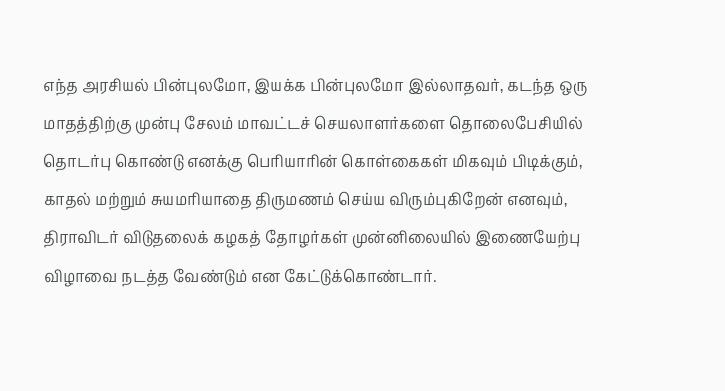எந்த அரசியல் பின்புலமோ, இயக்க பின்புலமோ இல்லாதவர், கடந்த ஒரு மாதத்திற்கு முன்பு சேலம் மாவட்டச் செயலாளர்களை தொலைபேசியில் தொடர்பு கொண்டு எனக்கு பெரியாரின் கொள்கைகள் மிகவும் பிடிக்கும், காதல் மற்றும் சுயமரியாதை திருமணம் செய்ய விரும்புகிறேன் எனவும், திராவிடர் விடுதலைக் கழகத் தோழர்கள் முன்னிலையில் இணையேற்பு விழாவை நடத்த வேண்டும் என கேட்டுக்கொண்டார்.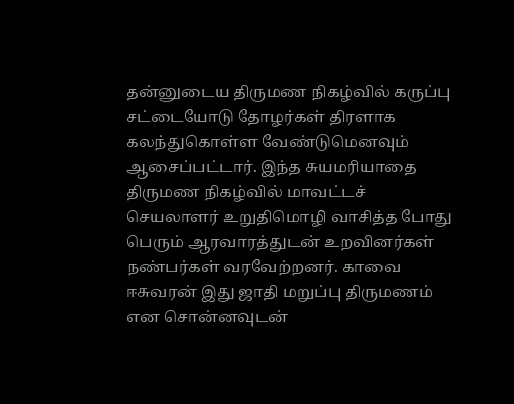தன்னுடைய திருமண நிகழ்வில் கருப்பு சட்டையோடு தோழர்கள் திரளாக கலந்துகொள்ள வேண்டுமெனவும் ஆசைப்பட்டார். இந்த சுயமரியாதை திருமண நிகழ்வில் மாவட்டச் செயலாளர் உறுதிமொழி வாசித்த போது பெரும் ஆரவாரத்துடன் உறவினர்கள் நண்பர்கள் வரவேற்றனர். காவை ஈசுவரன் இது ஜாதி மறுப்பு திருமணம் என சொன்னவுடன்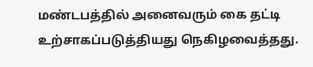மண்டபத்தில் அனைவரும் கை தட்டி உற்சாகப்படுத்தியது நெகிழவைத்தது.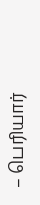– பெரியார்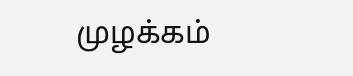முழக்கம்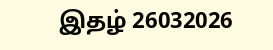இதழ் 26032026